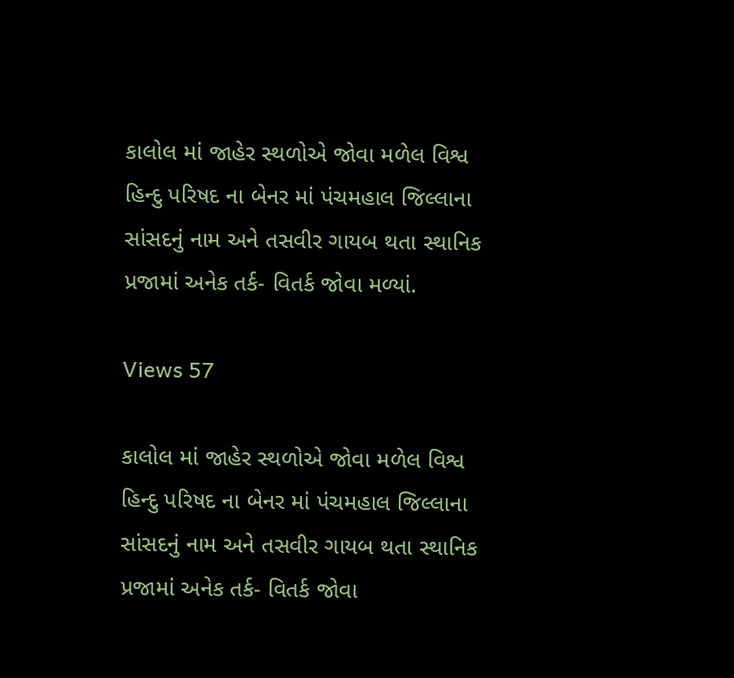કાલોલ માં જાહેર સ્થળોએ જોવા મળેલ વિશ્વ હિન્દુ પરિષદ ના બેનર માં પંચમહાલ જિલ્લાના સાંસદનું નામ અને તસવીર ગાયબ થતા સ્થાનિક પ્રજામાં અનેક તર્ક- વિતર્ક જોવા મળ્યાં.

Views 57

કાલોલ માં જાહેર સ્થળોએ જોવા મળેલ વિશ્વ હિન્દુ પરિષદ ના બેનર માં પંચમહાલ જિલ્લાના સાંસદનું નામ અને તસવીર ગાયબ થતા સ્થાનિક પ્રજામાં અનેક તર્ક- વિતર્ક જોવા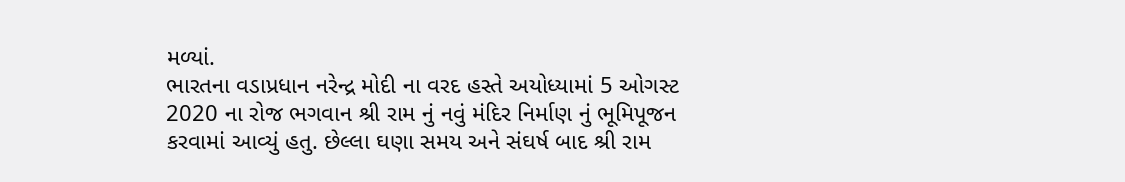મળ્યાં.
ભારતના વડાપ્રધાન નરેન્દ્ર મોદી ના વરદ હસ્તે અયોધ્યામાં 5 ઓગસ્ટ 2020 ના રોજ ભગવાન શ્રી રામ નું નવું મંદિર નિર્માણ નું ભૂમિપૂજન કરવામાં આવ્યું હતુ. છેલ્લા ઘણા સમય અને સંઘર્ષ બાદ શ્રી રામ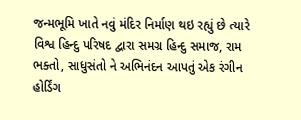જન્મભૂમિ ખાતે નવું મંદિર નિર્માણ થઇ રહ્યું છે ત્યારે વિશ્વ હિન્દુ પરિષદ દ્વારા સમગ્ર હિન્દુ સમાજ, રામ ભક્તો, સાધુસંતો ને અભિનંદન આપતું એક રંગીન હોર્ડિંગ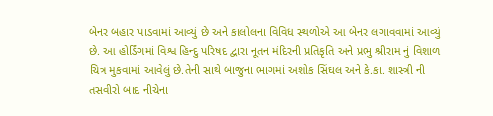બેનર બહાર પાડવામાં આવ્યું છે અને કાલોલના વિવિધ સ્થળોએ આ બેનર લગાવવામાં આવ્યું છે. આ હોર્ડિંગમાં વિશ્વ હિન્દુ પરિષદ દ્વારા નૂતન મંદિરની પ્રતિકૃતિ અને પ્રભુ શ્રીરામ નું વિશાળ ચિત્ર મુકવામાં આવેલું છે.તેની સાથે બાજુના ભાગમાં અશોક સિંઘલ અને કે.કા. શાસ્ત્રી ની તસવીરો બાદ નીચેના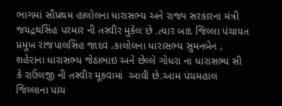ભાગમાં સૌપ્રથમ હાલોલના ધારાસભ્ય અને રાજ્ય સરકારના મંત્રી જયદ્રથસિંહ પરમાર ની તસ્વીર મુકેલ છે .ત્યાર બાદ જિલ્લા પંચાયત પ્રમુખ રાજપાલસિંહ જાદવ ,કાલોલના ધારાસભ્ય સુમનબેન , શહેરાના ધારાસભ્ય જેઠાભાઇ અને છેલ્લે ગોધરા ના ધારાસભ્ય સી કે રાઉલજી ની તસ્વીર મૂકવામાં  આવી છે.આમ પંચમહાલ જિલ્લાના પાંચ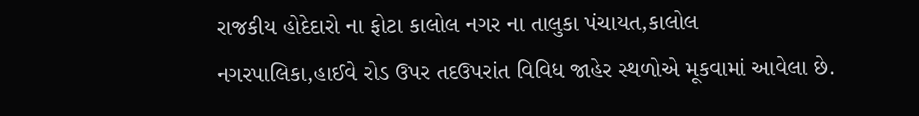રાજકીય હોદેદારો ના ફોટા કાલોલ નગર ના તાલુકા પંચાયત,કાલોલ નગરપાલિકા,હાઈવે રોડ ઉપર તદઉપરાંત વિવિધ જાહેર સ્થળોએ મૂકવામાં આવેલા છે.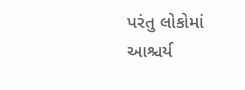પરંતુ લોકોમાં આશ્ચર્ય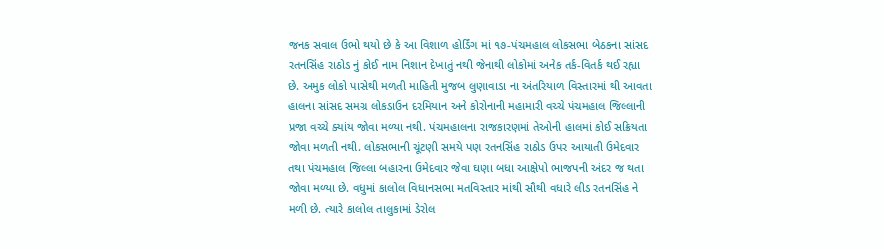જનક સવાલ ઉભો થયો છે કે આ વિશાળ હોર્ડિંગ માં ૧૭-પંચમહાલ લોકસભા બેઠકના સાંસદ રતનસિંહ રાઠોડ નું કોઈ નામ નિશાન દેખાતું નથી જેનાથી લોકોમાં અનેક તર્ક-વિતર્ક થઈ રહ્યા છે. અમુક લોકો પાસેથી મળતી માહિતી મુજબ લુણાવાડા ના અંતરિયાળ વિસ્તારમાં થી આવતા હાલના સાંસદ સમગ્ર લોકડાઉન દરમિયાન અને કોરોનાની મહામારી વચ્ચે પંચમહાલ જિલ્લાની પ્રજા વચ્ચે ક્યાંય જોવા મળ્યા નથી. પંચમહાલના રાજકારણમાં તેઓની હાલમાં કોઈ સક્રિયતા જોવા મળતી નથી. લોકસભાની ચૂંટણી સમયે પણ રતનસિંહ રાઠોડ ઉપર આયાતી ઉમેદવાર તથા પંચમહાલ જિલ્લા બહારના ઉમેદવાર જેવા ઘણા બધા આક્ષેપો ભાજપની અંદર જ થતા જોવા મળ્યા છે. વધુમાં કાલોલ વિધાનસભા મતવિસ્તાર માંથી સૌથી વધારે લીડ રતનસિંહ ને મળી છે. ત્યારે કાલોલ તાલુકામાં ડેરોલ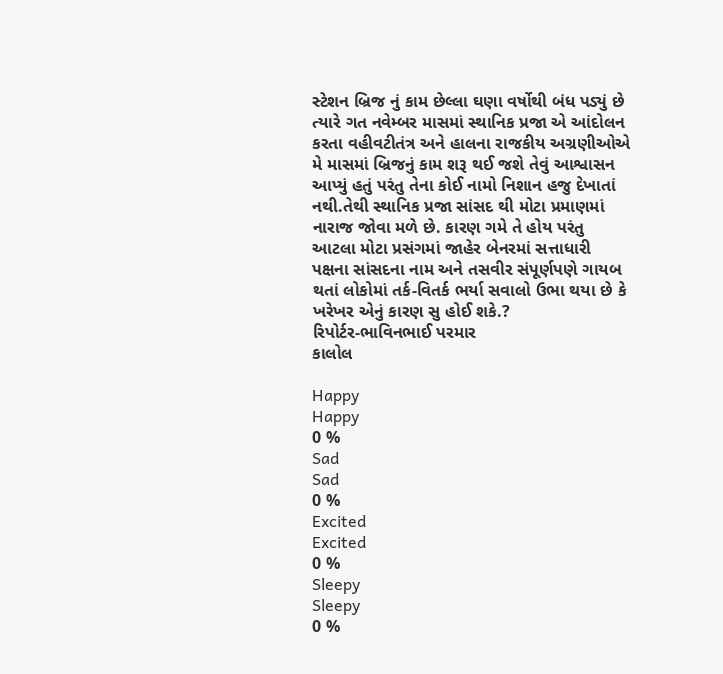સ્ટેશન બ્રિજ નું કામ છેલ્લા ઘણા વર્ષોથી બંધ પડ્યું છે ત્યારે ગત નવેમ્બર માસમાં સ્થાનિક પ્રજા એ આંદોલન કરતા વહીવટીતંત્ર અને હાલના રાજકીય અગ્રણીઓએ મે માસમાં બ્રિજનું કામ શરૂ થઈ જશે તેવું આશ્વાસન આપ્યું હતું પરંતુ તેના કોઈ નામો નિશાન હજુ દેખાતાં નથી.તેથી સ્થાનિક પ્રજા સાંસદ થી મોટા પ્રમાણમાં નારાજ જોવા મળે છે. કારણ ગમે તે હોય પરંતુ આટલા મોટા પ્રસંગમાં જાહેર બેનરમાં સત્તાધારી પક્ષના સાંસદના નામ અને તસવીર સંપૂર્ણપણે ગાયબ થતાં લોકોમાં તર્ક-વિતર્ક ભર્યા સવાલો ઉભા થયા છે કે ખરેખર એનું કારણ સુ હોઈ શકે.?
રિપોર્ટર-ભાવિનભાઈ પરમાર
કાલોલ

Happy
Happy
0 %
Sad
Sad
0 %
Excited
Excited
0 %
Sleepy
Sleepy
0 %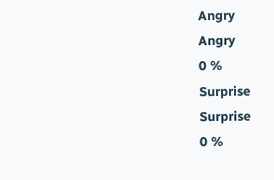Angry
Angry
0 %
Surprise
Surprise
0 %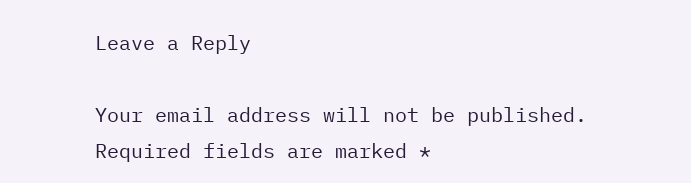Leave a Reply

Your email address will not be published. Required fields are marked *